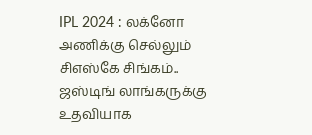IPL 2024 : லக்னோ அணிக்கு செல்லும் சிஎஸ்கே சிங்கம்.. ஜஸ்டிங் லாங்கருக்கு உதவியாக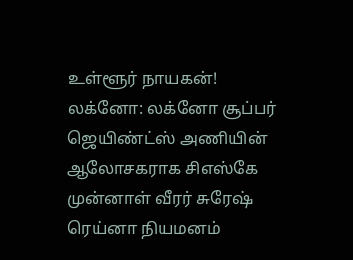உள்ளூர் நாயகன்!
லக்னோ: லக்னோ சூப்பர் ஜெயிண்ட்ஸ் அணியின் ஆலோசகராக சிஎஸ்கே முன்னாள் வீரர் சுரேஷ் ரெய்னா நியமனம்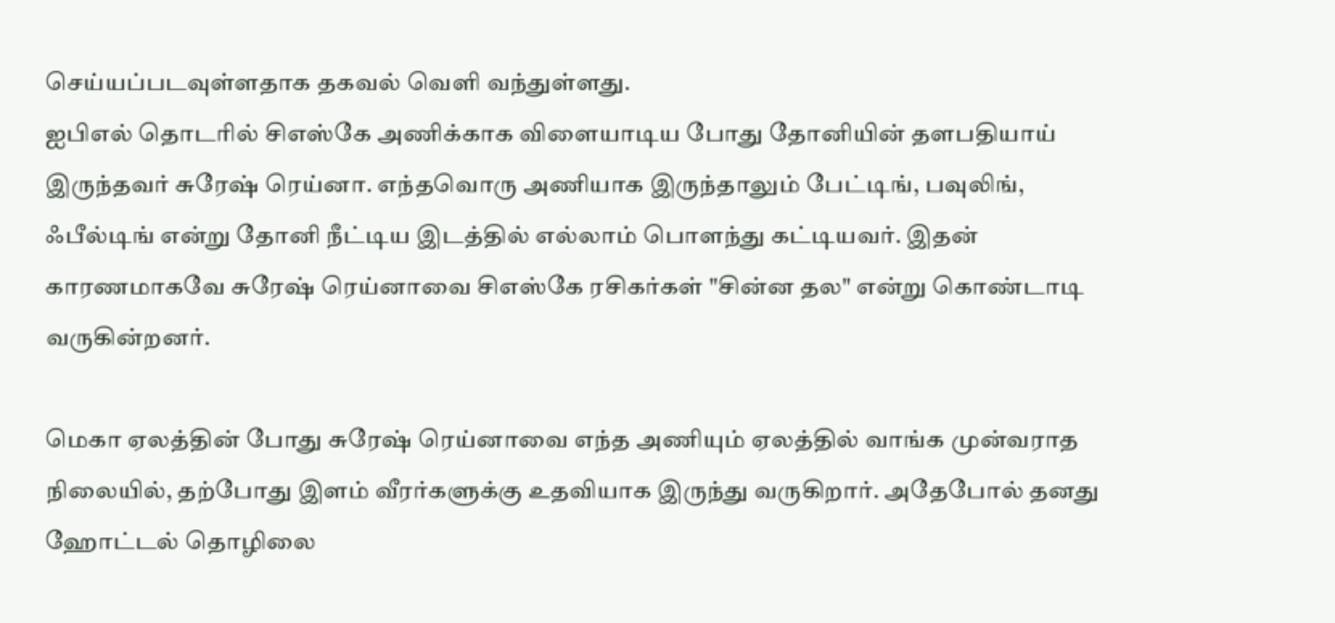செய்யப்படவுள்ளதாக தகவல் வெளி வந்துள்ளது.
ஐபிஎல் தொடரில் சிஎஸ்கே அணிக்காக விளையாடிய போது தோனியின் தளபதியாய் இருந்தவர் சுரேஷ் ரெய்னா. எந்தவொரு அணியாக இருந்தாலும் பேட்டிங், பவுலிங், ஃபீல்டிங் என்று தோனி நீட்டிய இடத்தில் எல்லாம் பொளந்து கட்டியவர். இதன் காரணமாகவே சுரேஷ் ரெய்னாவை சிஎஸ்கே ரசிகர்கள் "சின்ன தல" என்று கொண்டாடி வருகின்றனர்.

மெகா ஏலத்தின் போது சுரேஷ் ரெய்னாவை எந்த அணியும் ஏலத்தில் வாங்க முன்வராத நிலையில், தற்போது இளம் வீரர்களுக்கு உதவியாக இருந்து வருகிறார். அதேபோல் தனது ஹோட்டல் தொழிலை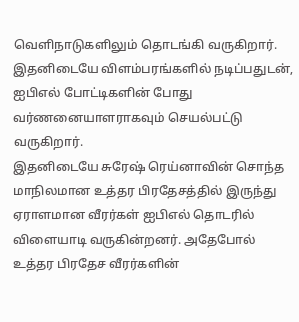வெளிநாடுகளிலும் தொடங்கி வருகிறார். இதனிடையே விளம்பரங்களில் நடிப்பதுடன், ஐபிஎல் போட்டிகளின் போது வர்ணனையாளராகவும் செயல்பட்டு வருகிறார்.
இதனிடையே சுரேஷ் ரெய்னாவின் சொந்த மாநிலமான உத்தர பிரதேசத்தில் இருந்து ஏராளமான வீரர்கள் ஐபிஎல் தொடரில் விளையாடி வருகின்றனர். அதேபோல் உத்தர பிரதேச வீரர்களின்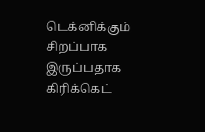டெக்னிக்கும் சிறப்பாக இருப்பதாக கிரிக்கெட்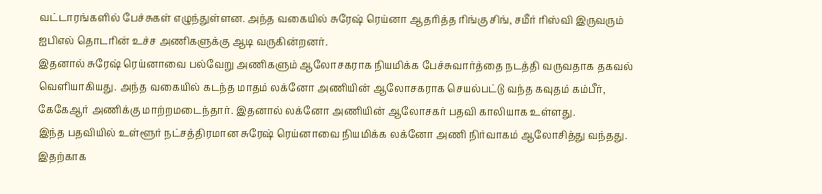வட்டாரங்களில் பேச்சுகள் எழுந்துள்ளன. அந்த வகையில் சுரேஷ் ரெய்னா ஆதரித்த ரிங்கு சிங், சமீர் ரிஸ்வி இருவரும் ஐபிஎல் தொடரின் உச்ச அணிகளுக்கு ஆடி வருகின்றனர்.
இதனால் சுரேஷ் ரெய்னாவை பல்வேறு அணிகளும் ஆலோசகராக நியமிக்க பேச்சுவார்த்தை நடத்தி வருவதாக தகவல் வெளியாகியது. அந்த வகையில் கடந்த மாதம் லக்னோ அணியின் ஆலோசகராக செயல்பட்டு வந்த கவுதம் கம்பீர், கேகேஆர் அணிக்கு மாற்றமடைந்தார். இதனால் லக்னோ அணியின் ஆலோசகர் பதவி காலியாக உள்ளது.
இந்த பதவியில் உள்ளூர் நட்சத்திரமான சுரேஷ் ரெய்னாவை நியமிக்க லக்னோ அணி நிர்வாகம் ஆலோசித்து வந்தது. இதற்காக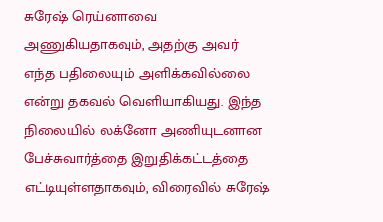சுரேஷ் ரெய்னாவை அணுகியதாகவும், அதற்கு அவர் எந்த பதிலையும் அளிக்கவில்லை என்று தகவல் வெளியாகியது. இந்த நிலையில் லக்னோ அணியுடனான பேச்சுவார்த்தை இறுதிக்கட்டத்தை எட்டியுள்ளதாகவும், விரைவில் சுரேஷ்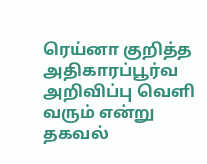ரெய்னா குறித்த அதிகாரப்பூர்வ அறிவிப்பு வெளி வரும் என்று தகவல்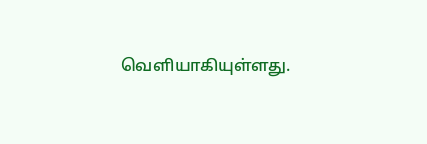வெளியாகியுள்ளது.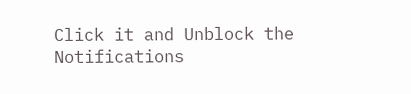Click it and Unblock the Notifications